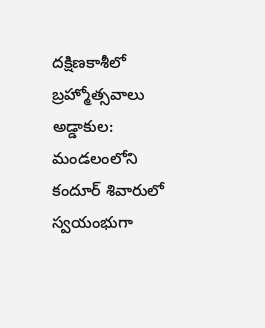దక్షిణకాశీలో బ్రహ్మోత్సవాలు
అడ్డాకుల: మండలంలోని కందూర్ శివారులో స్వయంభుగా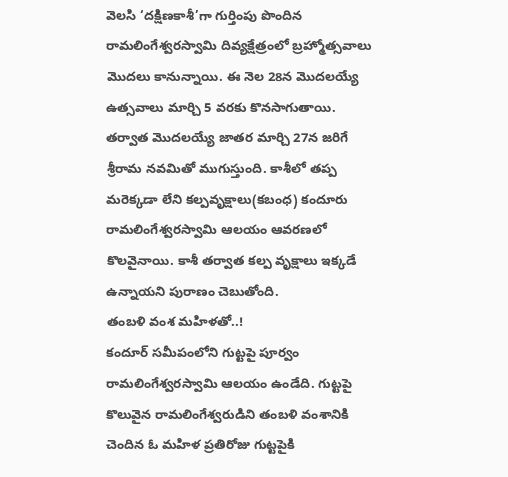వెలసి ‘దక్షిణకాశీ’గా గుర్తింపు పొందిన రామలింగేశ్వరస్వామి దివ్యక్షేత్రంలో బ్రహ్మోత్సవాలు మొదలు కానున్నాయి. ఈ నెల 28న మొదలయ్యే ఉత్సవాలు మార్చి 5 వరకు కొనసాగుతాయి. తర్వాత మొదలయ్యే జాతర మార్చి 27న జరిగే శ్రీరామ నవమితో ముగుస్తుంది. కాశీలో తప్ప మరెక్కడా లేని కల్పవృక్షాలు(కబంధ) కందూరు రామలింగేశ్వరస్వామి ఆలయం ఆవరణలో కొలవైనాయి. కాశీ తర్వాత కల్ప వృక్షాలు ఇక్కడే ఉన్నాయని పురాణం చెబుతోంది.
తంబళి వంశ మహిళతో..!
కందూర్ సమీపంలోని గుట్టపై పూర్వం రామలింగేశ్వరస్వామి ఆలయం ఉండేది. గుట్టపై కొలువైన రామలింగేశ్వరుడిని తంబళి వంశానికి చెందిన ఓ మహిళ ప్రతిరోజు గుట్టపైకి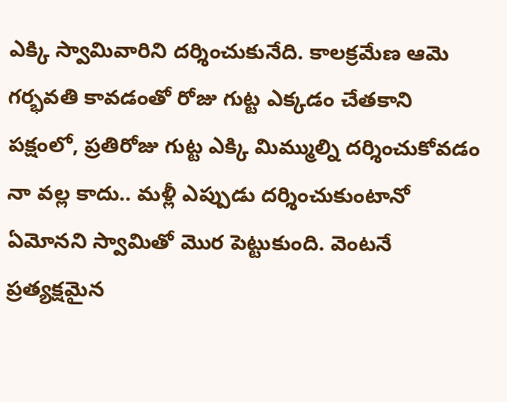ఎక్కి స్వామివారిని దర్శించుకునేది. కాలక్రమేణ ఆమె గర్భవతి కావడంతో రోజు గుట్ట ఎక్కడం చేతకాని పక్షంలో, ప్రతిరోజు గుట్ట ఎక్కి మిమ్ముల్ని దర్శించుకోవడం నా వల్ల కాదు.. మళ్లీ ఎప్పుడు దర్శించుకుంటానో ఏమోనని స్వామితో మొర పెట్టుకుంది. వెంటనే ప్రత్యక్షమైన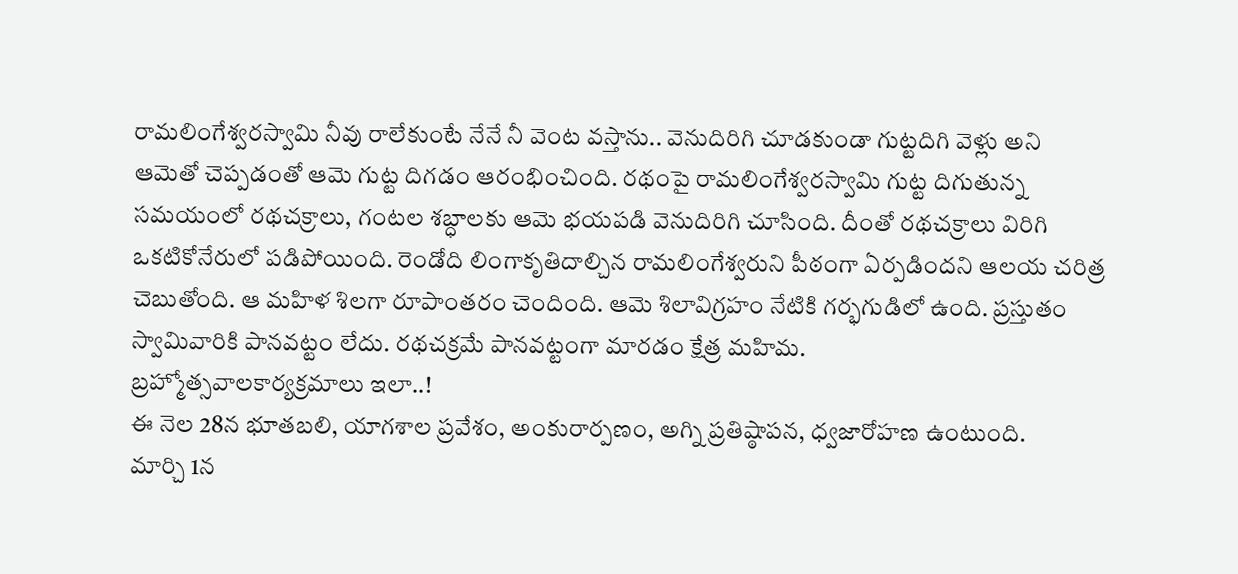రామలింగేశ్వరస్వామి నీవు రాలేకుంటే నేనే నీ వెంట వస్తాను.. వెనుదిరిగి చూడకుండా గుట్టదిగి వెళ్లు అని ఆమెతో చెప్పడంతో ఆమె గుట్ట దిగడం ఆరంభించింది. రథంపై రామలింగేశ్వరస్వామి గుట్ట దిగుతున్న సమయంలో రథచక్రాలు, గంటల శబ్ధాలకు ఆమె భయపడి వెనుదిరిగి చూసింది. దీంతో రథచక్రాలు విరిగి ఒకటికోనేరులో పడిపోయింది. రెండోది లింగాకృతిదాల్చిన రామలింగేశ్వరుని పీఠంగా ఏర్పడిందని ఆలయ చరిత్ర చెబుతోంది. ఆ మహిళ శిలగా రూపాంతరం చెందింది. ఆమె శిలావిగ్రహం నేటికి గర్భగుడిలో ఉంది. ప్రస్తుతం స్వామివారికి పానవట్టం లేదు. రథచక్రమే పానవట్టంగా మారడం క్షేత్ర మహిమ.
బ్రహ్మోత్సవాలకార్యక్రమాలు ఇలా..!
ఈ నెల 28న భూతబలి, యాగశాల ప్రవేశం, అంకురార్పణం, అగ్ని ప్రతిష్ఠాపన, ధ్వజారోహణ ఉంటుంది.
మార్చి 1న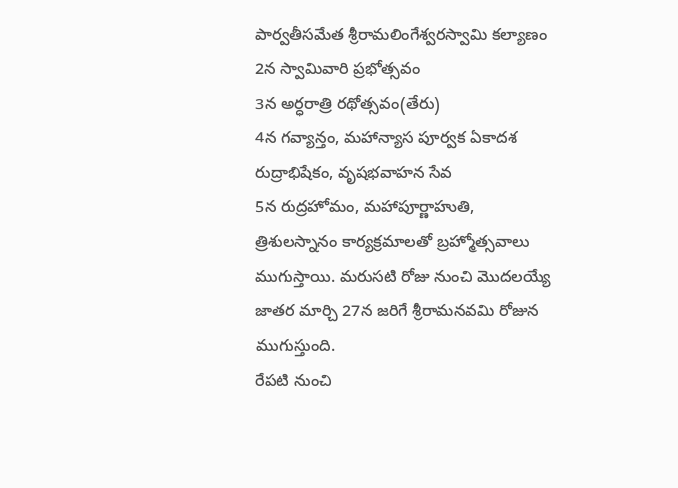పార్వతీసమేత శ్రీరామలింగేశ్వరస్వామి కల్యాణం
2న స్వామివారి ప్రభోత్సవం
3న అర్ధరాత్రి రథోత్సవం(తేరు)
4న గవ్యాన్తం, మహాన్యాస పూర్వక ఏకాదశ రుద్రాభిషేకం, వృషభవాహన సేవ
5న రుద్రహోమం, మహాపూర్ణాహుతి, త్రిశులస్నానం కార్యక్రమాలతో బ్రహ్మోత్సవాలు ముగుస్తాయి. మరుసటి రోజు నుంచి మొదలయ్యే జాతర మార్చి 27న జరిగే శ్రీరామనవమి రోజున ముగుస్తుంది.
రేపటి నుంచి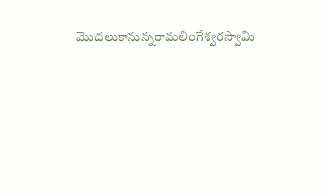మొదలుకానున్నరామలింగేశ్వరస్వామి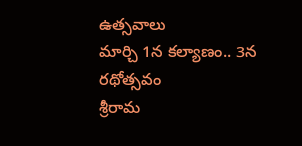ఉత్సవాలు
మార్చి 1న కల్యాణం.. 3న రథోత్సవం
శ్రీరామ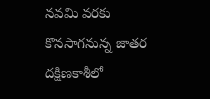నవమి వరకు
కొనసాగనున్న జాతర
దక్షిణకాశీలో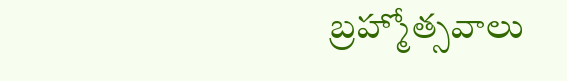బ్రహ్మోత్సవాలు